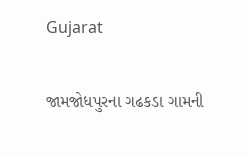Gujarat

જામજોધપુરના ગઢકડા ગામની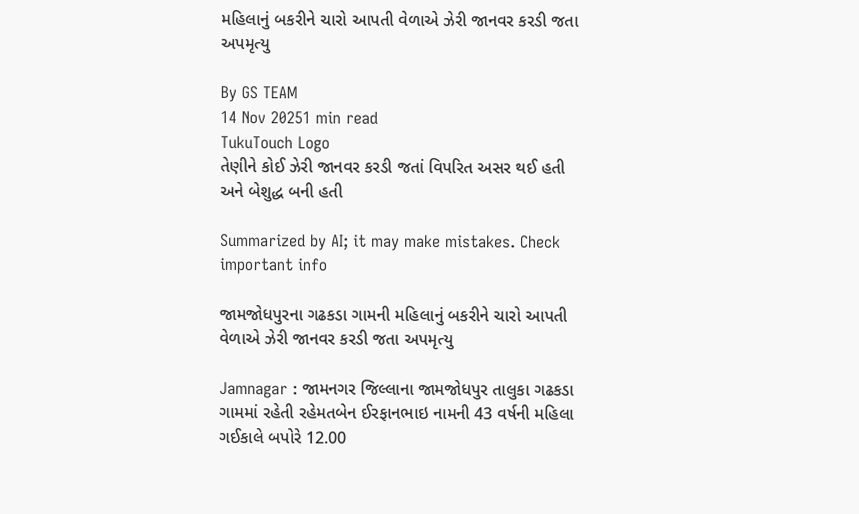મહિલાનું બકરીને ચારો આપતી વેળાએ ઝેરી જાનવર કરડી જતા અપમૃત્યુ

By GS TEAM
14 Nov 20251 min read
TukuTouch Logo
તેણીને કોઈ ઝેરી જાનવર કરડી જતાં વિપરિત અસર થઈ હતી અને બેશુદ્ધ બની હતી

Summarized by AI; it may make mistakes. Check important info

જામજોધપુરના ગઢકડા ગામની મહિલાનું બકરીને ચારો આપતી વેળાએ ઝેરી જાનવર કરડી જતા અપમૃત્યુ

Jamnagar : જામનગર જિલ્લાના જામજોધપુર તાલુકા ગઢકડા ગામમાં રહેતી રહેમતબેન ઈરફાનભાઇ નામની 43 વર્ષની મહિલા ગઈકાલે બપોરે 12.00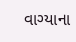વાગ્યાના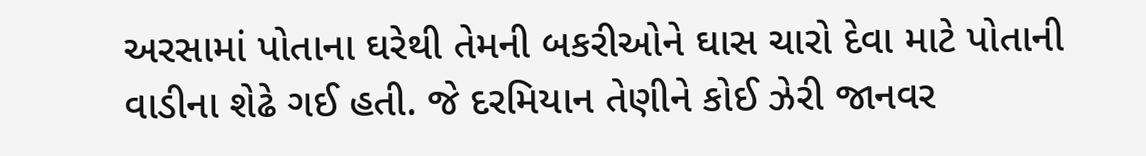અરસામાં પોતાના ઘરેથી તેમની બકરીઓને ઘાસ ચારો દેવા માટે પોતાની વાડીના શેઢે ગઈ હતી. જે દરમિયાન તેણીને કોઈ ઝેરી જાનવર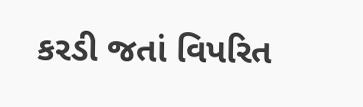કરડી જતાં વિપરિત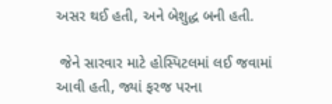અસર થઈ હતી, અને બેશુદ્ધ બની હતી.

 જેને સારવાર માટે હોસ્પિટલમાં લઈ જવામાં આવી હતી, જ્યાં ફરજ પરના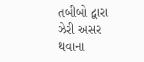તબીબો દ્વારા ઝેરી અસર થવાના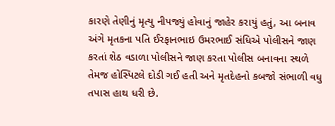કારણે તેણીનું મૃત્યુ નીપજ્યું હોવાનું જાહેર કરાયું હતું, આ બનાવ અંગે મૃતકના પતિ ઈરફાનભાઇ ઉમરભાઈ સંધિએ પોલીસને જાણ કરતાં શેઠ વડાળા પોલીસને જાણ કરતા પોલીસ બનાવના સ્થળે તેમજ હોસ્પિટલે દોડી ગઈ હતી અને મૃતદેહનો કબજો સંભાળી વધુ તપાસ હાથ ધરી છે.